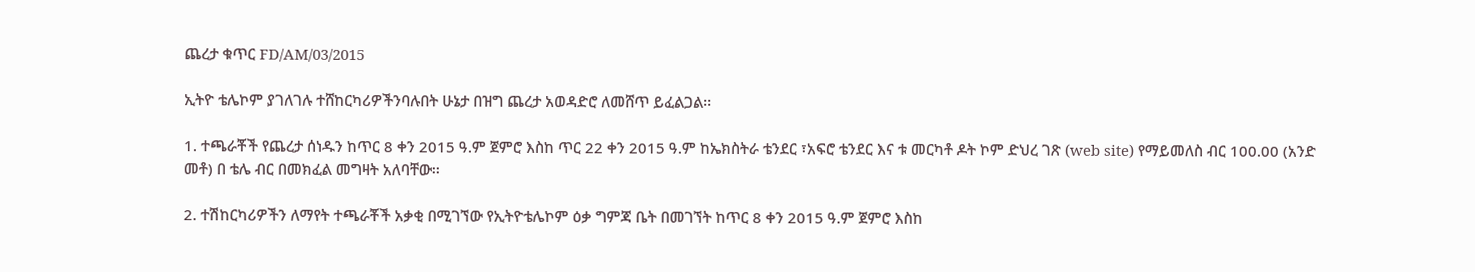ጨረታ ቁጥር FD/AM/03/2015

ኢትዮ ቴሌኮም ያገለገሉ ተሸከርካሪዎችንባሉበት ሁኔታ በዝግ ጨረታ አወዳድሮ ለመሸጥ ይፈልጋል፡፡

1. ተጫራቾች የጨረታ ሰነዱን ከጥር 8 ቀን 2015 ዓ.ም ጀምሮ እስከ ጥር 22 ቀን 2015 ዓ.ም ከኤክስትራ ቴንደር ፣አፍሮ ቴንደር እና ቱ መርካቶ ዶት ኮም ድህረ ገጽ (web site) የማይመለስ ብር 100.00 (አንድ መቶ) በ ቴሌ ብር በመክፈል መግዛት አለባቸው፡፡

2. ተሽከርካሪዎችን ለማየት ተጫራቾች አቃቂ በሚገኘው የኢትዮቴሌኮም ዕቃ ግምጃ ቤት በመገኘት ከጥር 8 ቀን 2015 ዓ.ም ጀምሮ እስከ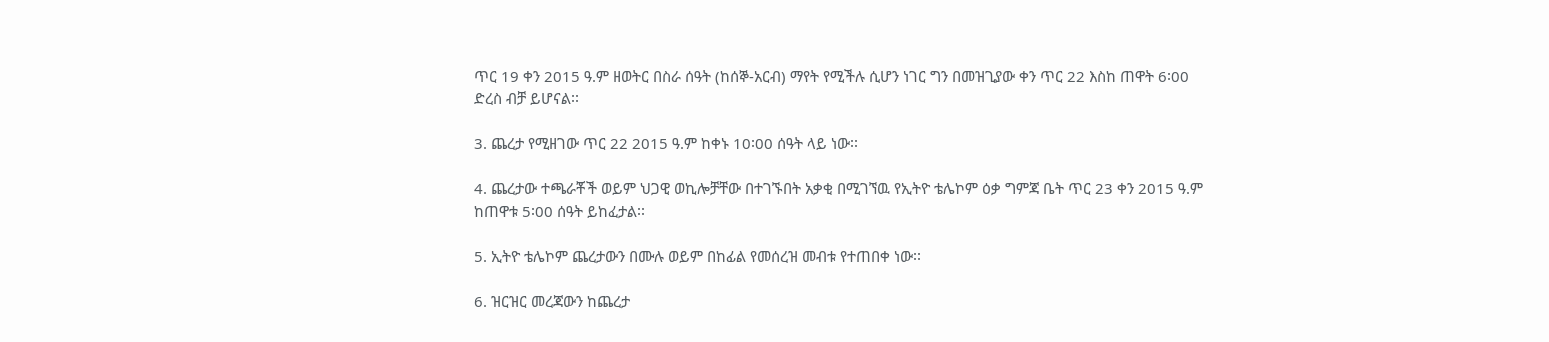ጥር 19 ቀን 2015 ዓ.ም ዘወትር በስራ ሰዓት (ከሰኞ-አርብ) ማየት የሚችሉ ሲሆን ነገር ግን በመዝጊያው ቀን ጥር 22 እስከ ጠዋት 6፡00 ድረስ ብቻ ይሆናል፡፡

3. ጨረታ የሚዘገው ጥር 22 2015 ዓ.ም ከቀኑ 10፡00 ሰዓት ላይ ነው፡፡

4. ጨረታው ተጫራቾች ወይም ህጋዊ ወኪሎቻቸው በተገኙበት አቃቂ በሚገኘዉ የኢትዮ ቴሌኮም ዕቃ ግምጃ ቤት ጥር 23 ቀን 2015 ዓ.ም ከጠዋቱ 5፡00 ሰዓት ይከፈታል፡፡

5. ኢትዮ ቴሌኮም ጨረታውን በሙሉ ወይም በከፊል የመሰረዝ መብቱ የተጠበቀ ነው፡፡

6. ዝርዝር መረጃውን ከጨረታ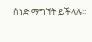ሰነድ ማግኘት ይችላሉ፡፡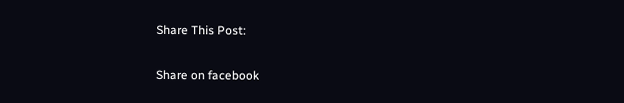Share This Post:

Share on facebook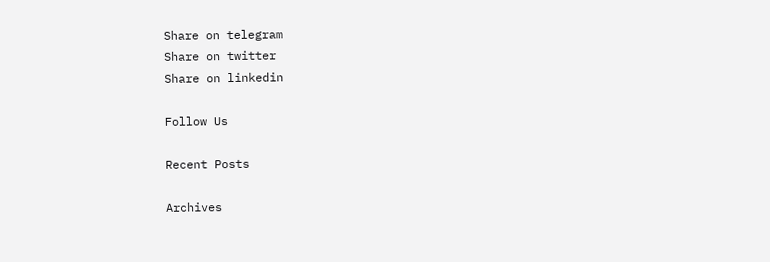Share on telegram
Share on twitter
Share on linkedin

Follow Us

Recent Posts

Archives